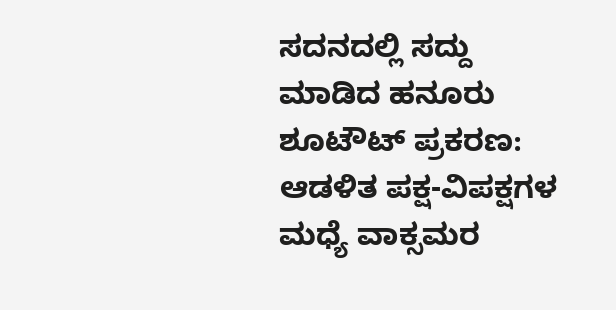ಸದನದಲ್ಲಿ ಸದ್ದು ಮಾಡಿದ ಹನೂರು ಶೂಟೌಟ್ ಪ್ರಕರಣ: ಆಡಳಿತ ಪಕ್ಷ-ವಿಪಕ್ಷಗಳ ಮಧ್ಯೆ ವಾಕ್ಸಮರ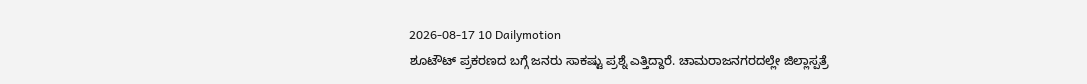2026-08-17 10 Dailymotion
ಶೂಟೌಟ್ ಪ್ರಕರಣದ ಬಗ್ಗೆ ಜನರು ಸಾಕಷ್ಟು ಪ್ರಶ್ನೆ ಎತ್ತಿದ್ದಾರೆ. ಚಾಮರಾಜನಗರದಲ್ಲೇ ಜಿಲ್ಲಾಸ್ಪತ್ರೆ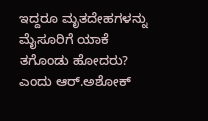ಇದ್ದರೂ ಮೃತದೇಹಗಳನ್ನು ಮೈಸೂರಿಗೆ ಯಾಕೆ ತಗೊಂಡು ಹೋದರು? ಎಂದು ಆರ್.ಅಶೋಕ್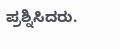ಪ್ರಶ್ನಿಸಿದರು.